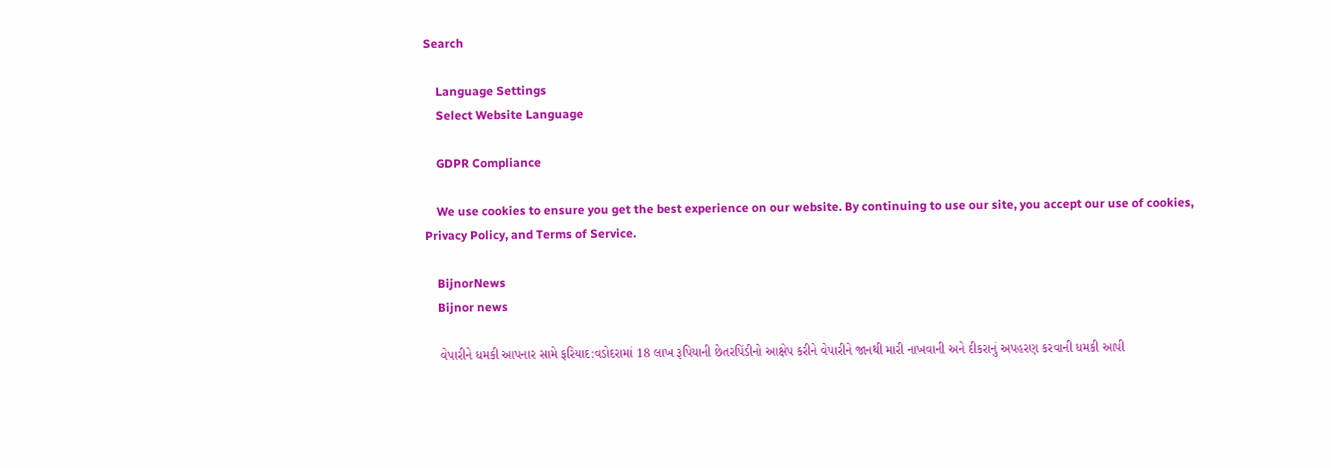Search

    Language Settings
    Select Website Language

    GDPR Compliance

    We use cookies to ensure you get the best experience on our website. By continuing to use our site, you accept our use of cookies, Privacy Policy, and Terms of Service.

    BijnorNews
    Bijnor news

    વેપારીને ધમકી આપનાર સામે ફરિયાદ:વડોદરામાં 18 લાખ રૂપિયાની છેતરપિંડીનો આક્ષેપ કરીને વેપારીને જાનથી મારી નાખવાની અને દીકરાનું અપહરણ કરવાની ધમકી આપી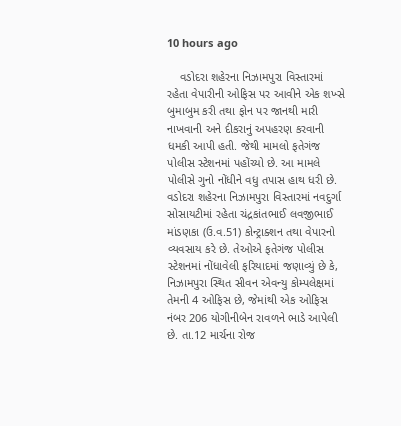10 hours ago

    વડોદરા શહેરના નિઝામપુરા વિસ્તારમાં રહેતા વેપારીની ઓફિસ પર આવીને એક શખ્સે બુમાબુમ કરી તથા ફોન પર જાનથી મારી નાખવાની અને દીકરાનું અપહરણ કરવાની ધમકી આપી હતી. જેથી મામલો ફતેગંજ પોલીસ સ્ટેશનમાં પહોંચ્યો છે. આ મામલે પોલીસે ગુનો નોંધીને વધુ તપાસ હાથ ધરી છે. વડોદરા શહેરના નિઝામપુરા વિસ્તારમાં નવદુર્ગા સોસાયટીમાં રહેતા ચંદ્રકાંતભાઈ લવજીભાઈ માંડણકા (ઉ.વ.51) કોન્ટ્રાક્શન તથા વેપારનો વ્યવસાય કરે છે. તેઓએ ફતેગંજ પોલીસ સ્ટેશનમાં નોંધાવેલી ફરિયાદમાં જણાવ્યું છે કે, નિઝામપુરા સ્થિત સીવન એવન્યુ કોમ્પલેક્ષમાં તેમની 4 ઓફિસ છે, જેમાંથી એક ઓફિસ નંબર 206 યોગીનીબેન રાવળને ભાડે આપેલી છે. તા.12 માર્ચના રોજ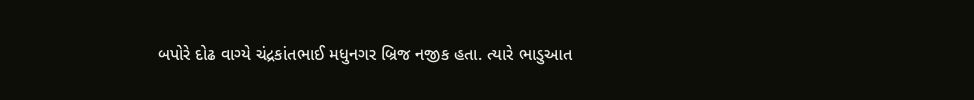બપોરે દોઢ વાગ્યે ચંદ્રકાંતભાઈ મધુનગર બ્રિજ નજીક હતા. ત્યારે ભાડુઆત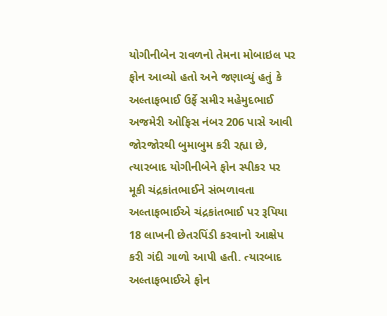યોગીનીબેન રાવળનો તેમના મોબાઇલ પર ફોન આવ્યો હતો અને જણાવ્યું હતું કે અલ્તાફભાઈ ઉર્ફે સમીર મહેમુદભાઈ અજમેરી ઓફિસ નંબર 206 પાસે આવી જોરજોરથી બુમાબુમ કરી રહ્યા છે, ત્યારબાદ યોગીનીબેને ફોન સ્પીકર પર મૂકી ચંદ્રકાંતભાઈને સંભળાવતા અલ્તાફભાઈએ ચંદ્રકાંતભાઈ પર રૂપિયા 18 લાખની છેતરપિંડી કરવાનો આક્ષેપ કરી ગંદી ગાળો આપી હતી. ત્યારબાદ અલ્તાફભાઈએ ફોન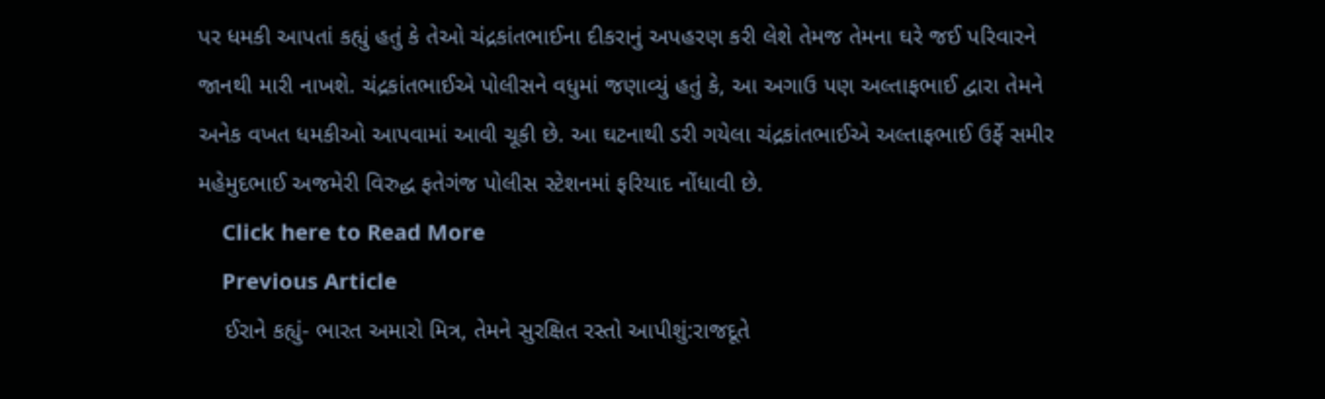પર ધમકી આપતાં કહ્યું હતું કે તેઓ ચંદ્રકાંતભાઈના દીકરાનું અપહરણ કરી લેશે તેમજ તેમના ઘરે જઈ પરિવારને જાનથી મારી નાખશે. ચંદ્રકાંતભાઈએ પોલીસને વધુમાં જણાવ્યું હતું કે, આ અગાઉ પણ અલ્તાફભાઈ દ્વારા તેમને અનેક વખત ધમકીઓ આપવામાં આવી ચૂકી છે. આ ઘટનાથી ડરી ગયેલા ચંદ્રકાંતભાઈએ અલ્તાફભાઈ ઉર્ફે સમીર મહેમુદભાઈ અજમેરી વિરુદ્ધ ફતેગંજ પોલીસ સ્ટેશનમાં ફરિયાદ નોંધાવી છે.
    Click here to Read More
    Previous Article
    ઈરાને કહ્યું- ભારત અમારો મિત્ર, તેમને સુરક્ષિત રસ્તો આપીશું:રાજદૂતે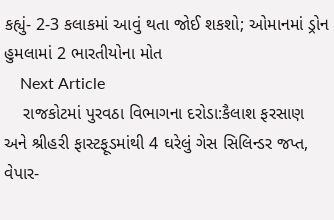કહ્યું- 2-3 કલાકમાં આવું થતા જોઈ શકશો; ઓમાનમાં ડ્રોન હુમલામાં 2 ભારતીયોના મોત
    Next Article
    રાજકોટમાં પુરવઠા વિભાગના દરોડા:કૈલાશ ફરસાણ અને શ્રીહરી ફાસ્ટફૂડમાંથી 4 ઘરેલું ગેસ સિલિન્ડર જપ્ત, વેપાર-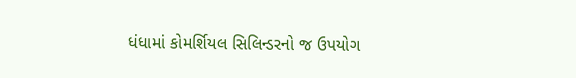ધંધામાં કોમર્શિયલ સિલિન્ડરનો જ ઉપયોગ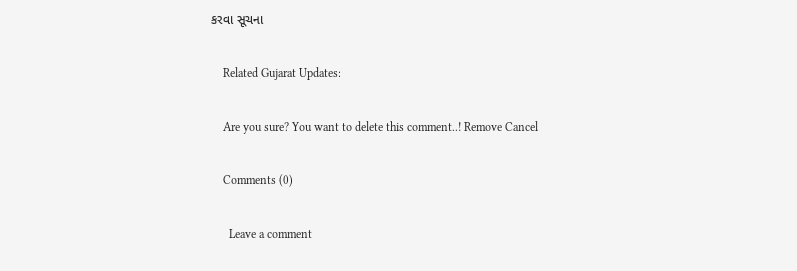કરવા સૂચના

    Related Gujarat Updates:

    Are you sure? You want to delete this comment..! Remove Cancel

    Comments (0)

      Leave a comment